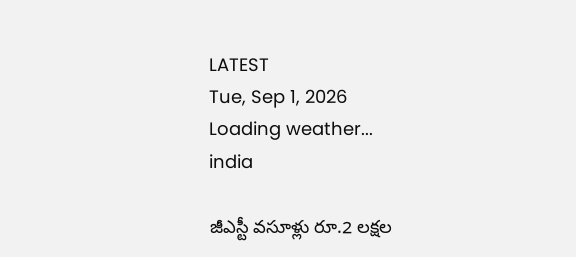LATEST
Tue, Sep 1, 2026
Loading weather...
india

జీఎస్టీ వసూళ్లు రూ.2 లక్షల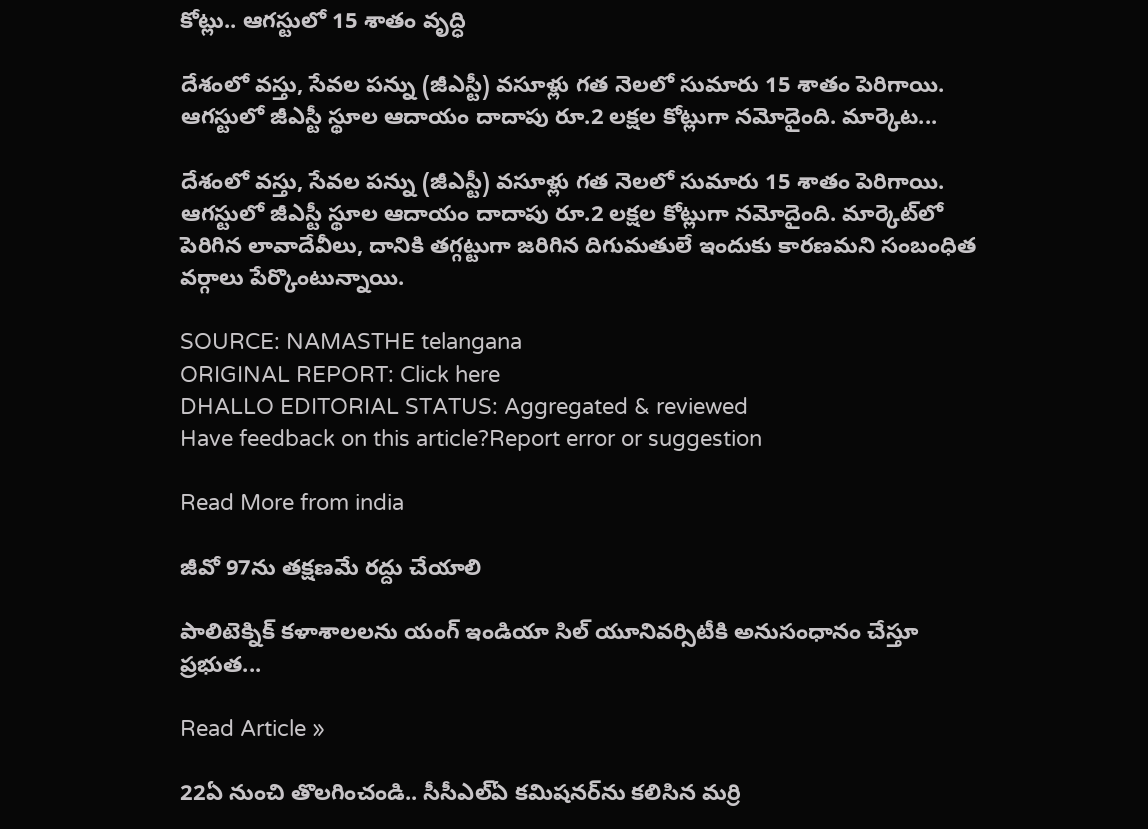కోట్లు.. ఆగస్టులో 15 శాతం వృద్ధి

దేశంలో వస్తు, సేవల పన్ను (జీఎస్టీ) వసూళ్లు గత నెలలో సుమారు 15 శాతం పెరిగాయి. ఆగస్టులో జీఎస్టీ స్థూల ఆదాయం దాదాపు రూ.2 లక్షల కోట్లుగా నమోదైంది. మార్కెట...

దేశంలో వస్తు, సేవల పన్ను (జీఎస్టీ) వసూళ్లు గత నెలలో సుమారు 15 శాతం పెరిగాయి. ఆగస్టులో జీఎస్టీ స్థూల ఆదాయం దాదాపు రూ.2 లక్షల కోట్లుగా నమోదైంది. మార్కెట్‌లో పెరిగిన లావాదేవీలు, దానికి తగ్గట్టుగా జరిగిన దిగుమతులే ఇందుకు కారణమని సంబంధిత వర్గాలు పేర్కొంటున్నాయి.

SOURCE: NAMASTHE telangana
ORIGINAL REPORT: Click here
DHALLO EDITORIAL STATUS: Aggregated & reviewed
Have feedback on this article?Report error or suggestion

Read More from india

జీవో 97ను తక్షణమే రద్దు చేయాలి

పాలిటెక్నిక్‌ కళాశాలలను యంగ్‌ ఇండియా సిల్‌ యూనివర్సిటీకి అనుసంధానం చేస్తూ ప్రభుత...

Read Article »

22ఏ నుంచి తొలగించండి.. సీసీఎల్‌ఏ కమిషనర్‌ను కలిసిన మర్రి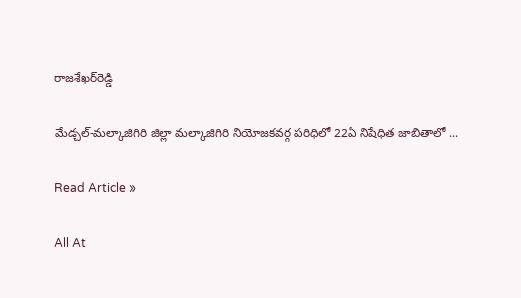రాజశేఖర్‌రెడ్డి

మేడ్చల్‌-మల్కాజిగిరి జిల్లా మల్కాజిగిరి నియోజకవర్గ పరిధిలో 22ఏ నిషేధిత జాబితాలో ...

Read Article »

All At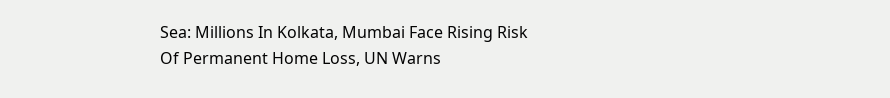Sea: Millions In Kolkata, Mumbai Face Rising Risk Of Permanent Home Loss, UN Warns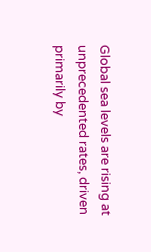Global sea levels are rising at unprecedented rates, driven primarily by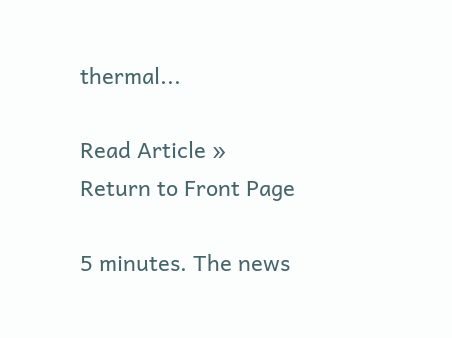thermal...

Read Article »
Return to Front Page

5 minutes. The news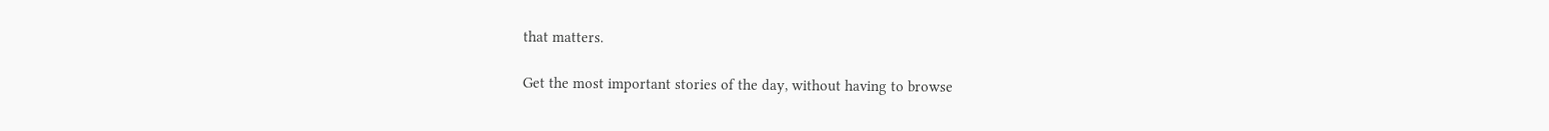that matters.

Get the most important stories of the day, without having to browse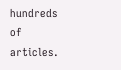hundreds of articles.